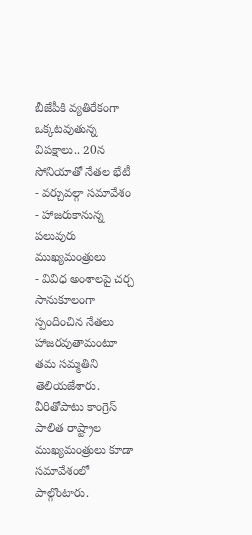బీజేపీకి వ్యతిరేకంగా ఒక్కటవుతున్న విపక్షాలు.. 20న సోనియాతో నేతల భేటీ
- వర్చువల్గా సమావేశం
- హాజరుకానున్న పలువురు ముఖ్యమంత్రులు
- వివిధ అంశాలపై చర్చ
సానుకూలంగా స్పందించిన నేతలు హాజరవుతామంటూ తమ సమ్మతిని తెలియజేశారు. వీరితోపాటు కాంగ్రెస్ పాలిత రాష్ట్రాల ముఖ్యమంత్రులు కూడా సమావేశంలో పాల్గొంటారు.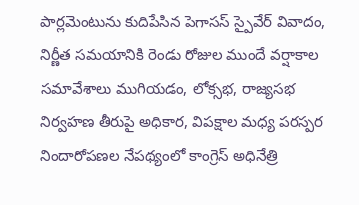పార్లమెంటును కుదిపేసిన పెగాసస్ స్పైవేర్ వివాదం, నిర్ణీత సమయానికి రెండు రోజుల ముందే వర్షాకాల సమావేశాలు ముగియడం, లోక్సభ, రాజ్యసభ నిర్వహణ తీరుపై అధికార, విపక్షాల మధ్య పరస్పర నిందారోపణల నేపథ్యంలో కాంగ్రెస్ అధినేత్రి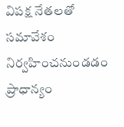విపక్ష నేతలతో సమావేశం నిర్వహించనుండడం ప్రాధాన్యం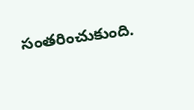సంతరించుకుంది.